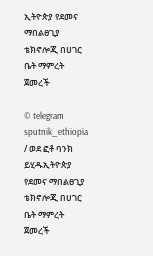ኢትዮጵያ የደመና ማበልፀጊያ ቴክኖሎጂ በሀገር ቤት ማምረት ጀመረች

© telegram sputnik_ethiopia / ወደ ፎቶ ባንክ ይሂዱኢትዮጵያ የደመና ማበልፀጊያ ቴክኖሎጂ በሀገር ቤት ማምረት ጀመረች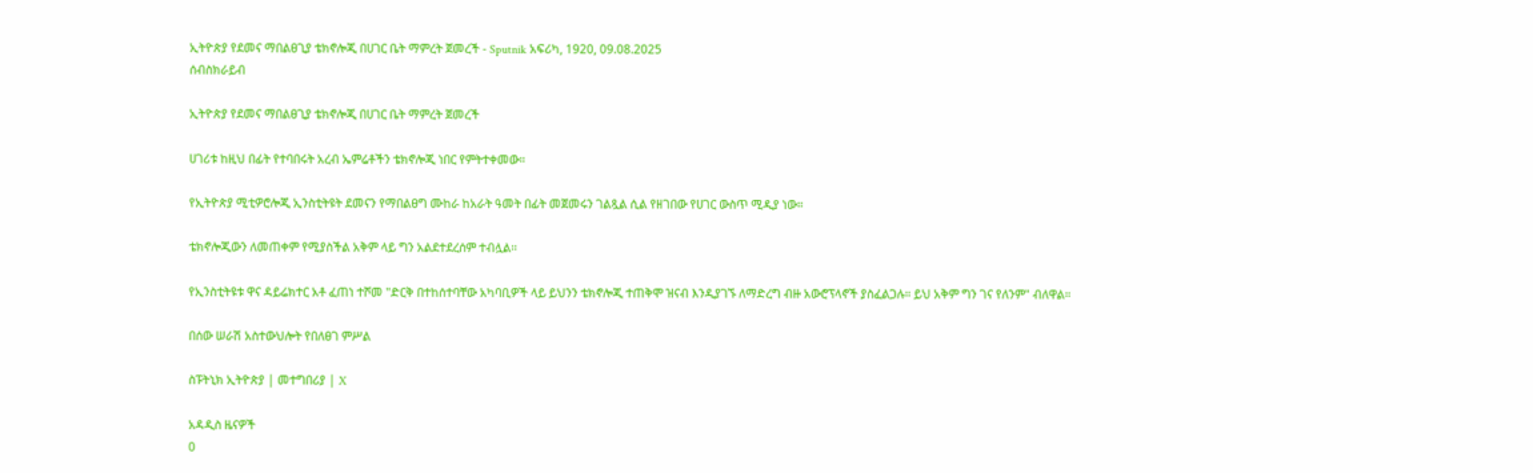ኢትዮጵያ የደመና ማበልፀጊያ ቴክኖሎጂ በሀገር ቤት ማምረት ጀመረች - Sputnik አፍሪካ, 1920, 09.08.2025
ሰብስክራይብ

ኢትዮጵያ የደመና ማበልፀጊያ ቴክኖሎጂ በሀገር ቤት ማምረት ጀመረች

ሀገሪቱ ከዚህ በፊት የተባበሩት አረብ ኤምሬቶችን ቴክኖሎጂ ነበር የምትተቀመው።

የኢትዮጵያ ሚቲዎሮሎጂ ኢንስቲትዩት ደመናን የማበልፀግ ሙከራ ከአራት ዓመት በፊት መጀመሩን ገልጿል ሲል የዘገበው የሀገር ውስጥ ሚዲያ ነው።

ቴክኖሎጂውን ለመጠቀም የሚያስችል አቅም ላይ ግን አልደተደረሰም ተብሏል፡፡

የኢንስቲትዩቱ ዋና ዳይሬክተር አቶ ፈጠነ ተሾመ "ድርቅ በተከሰተባቸው አካባቢዎች ላይ ይህንን ቴክኖሎጂ ተጠቅሞ ዝናብ እንዲያገኙ ለማድረግ ብዙ አውሮፕላኖች ያስፈልጋሉ። ይህ አቅም ግን ገና የለንም" ብለዋል።

በሰው ሠራሽ አስተውህሎት የበለፀገ ምሥል

ስፑትኒክ ኢትዮጵያ | መተግበሪያ | X

አዳዲስ ዜናዎች
0